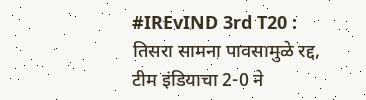#IREvIND 3rd T20 : तिसरा सामना पावसामुळे रद्द, टीम इंडियाचा 2-0 ने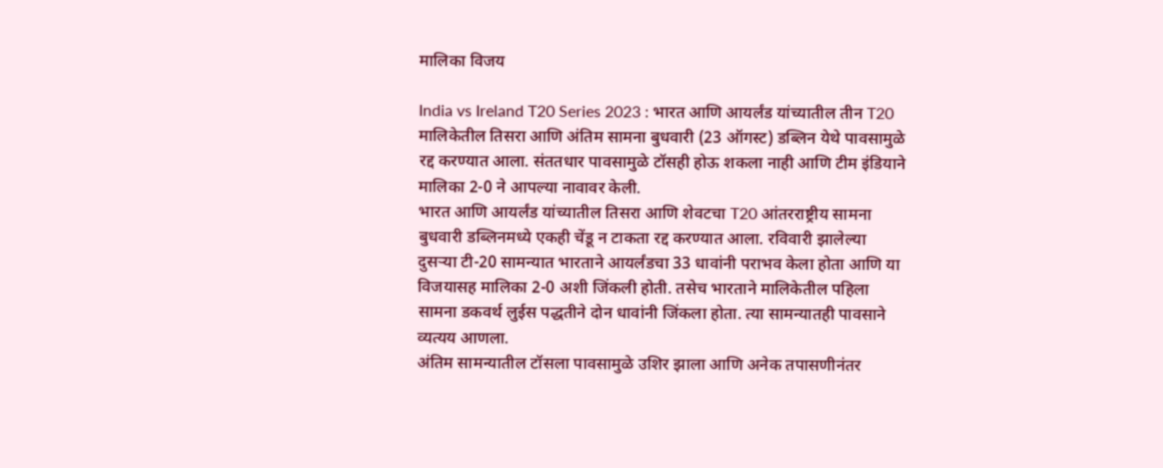मालिका विजय

India vs Ireland T20 Series 2023 : भारत आणि आयर्लंड यांच्यातील तीन T20 मालिकेतील तिसरा आणि अंतिम सामना बुधवारी (23 ऑगस्ट) डब्लिन येथे पावसामुळे रद्द करण्यात आला. संततधार पावसामुळे टॉसही होऊ शकला नाही आणि टीम इंडियाने मालिका 2-0 ने आपल्या नावावर केली.
भारत आणि आयर्लंड यांच्यातील तिसरा आणि शेवटचा T20 आंतरराष्ट्रीय सामना बुधवारी डब्लिनमध्ये एकही चेंडू न टाकता रद्द करण्यात आला. रविवारी झालेल्या दुसऱ्या टी-20 सामन्यात भारताने आयर्लंडचा 33 धावांनी पराभव केला होता आणि या विजयासह मालिका 2-0 अशी जिंकली होती. तसेच भारताने मालिकेतील पहिला सामना डकवर्थ लुईस पद्धतीने दोन धावांनी जिंकला होता. त्या सामन्यातही पावसाने व्यत्यय आणला.
अंतिम सामन्यातील टॉसला पावसामुळे उशिर झाला आणि अनेक तपासणीनंतर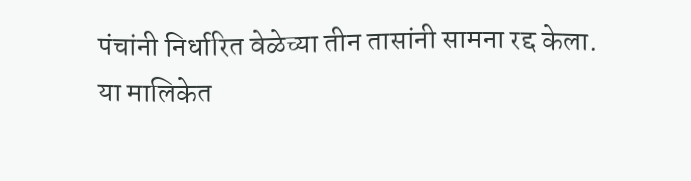पंचांनी निर्धारित वेळेच्या तीन तासांनी सामना रद्द केला.
या मालिकेत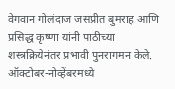वेगवान गोलंदाज जसप्रीत बुमराह आणि प्रसिद्ध कृष्णा यांनी पाठीच्या शस्त्रक्रियेनंतर प्रभावी पुनरागमन केले. ऑक्टोबर-नोव्हेंबरमध्ये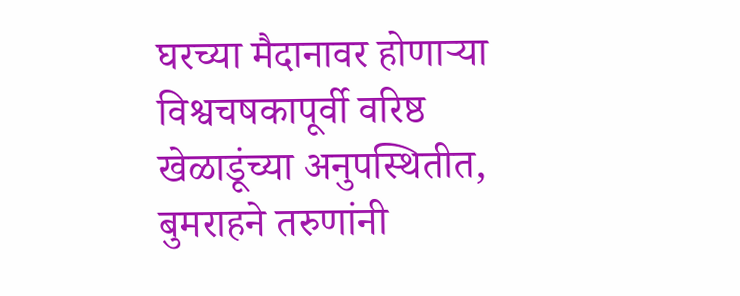घरच्या मैदानावर होणाऱ्या विश्वचषकापूर्वी वरिष्ठ खेळाडूंच्या अनुपस्थितीत, बुमराहने तरुणांनी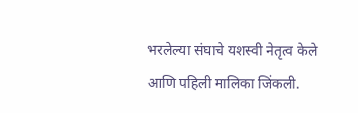भरलेल्या संघाचे यशस्वी नेतृत्व केले आणि पहिली मालिका जिंकली.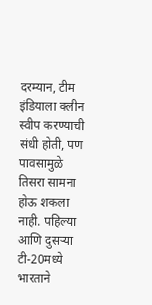दरम्यान, टीम इंडियाला क्लीन स्वीप करण्याची संधी होती, पण पावसामुळे तिसरा सामना होऊ शकला नाही. पहिल्या आणि दुसऱ्या टी-20मध्ये भारताने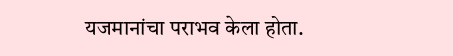यजमानांचा पराभव केला होता.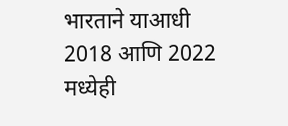भारताने याआधी 2018 आणि 2022 मध्येही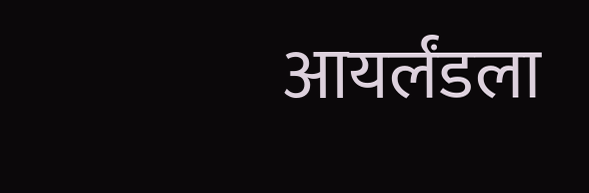आयर्लंडला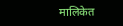मालिकेत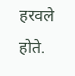हरवले होते.